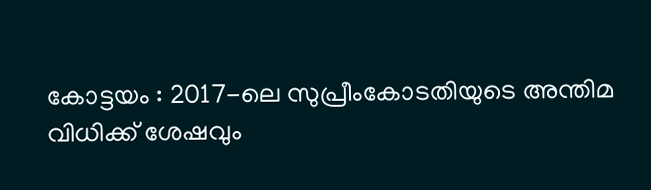കോട്ടയം : 2017-ലെ സുപ്രീംകോടതിയുടെ അന്തിമ വിധിക്ക് ശേഷവും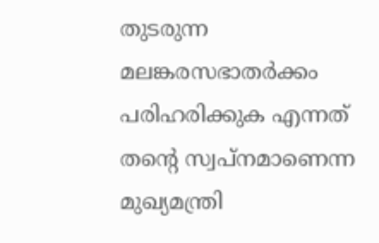തുടരുന്ന മലങ്കരസഭാതർക്കം പരിഹരിക്കുക എന്നത് തന്റെ സ്വപ്നമാണെന്ന മുഖ്യമന്ത്രി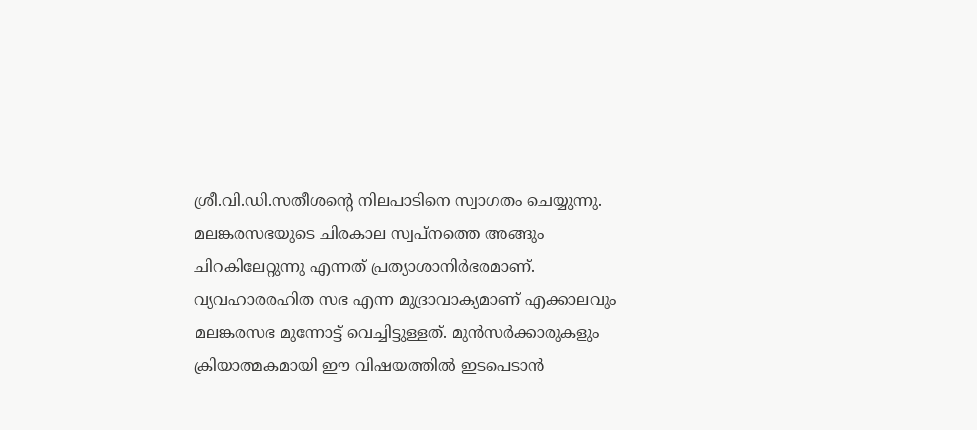ശ്രീ.വി.ഡി.സതീശന്റെ നിലപാടിനെ സ്വാഗതം ചെയ്യുന്നു. മലങ്കരസഭയുടെ ചിരകാല സ്വപ്നത്തെ അങ്ങും ചിറകിലേറ്റുന്നു എന്നത് പ്രത്യാശാനിർഭരമാണ്. വ്യവഹാരരഹിത സഭ എന്ന മുദ്രാവാക്യമാണ് എക്കാലവും മലങ്കരസഭ മുന്നോട്ട് വെച്ചിട്ടുള്ളത്. മുൻസർക്കാരുകളും ക്രിയാത്മകമായി ഈ വിഷയത്തിൽ ഇടപെടാൻ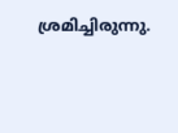ശ്രമിച്ചിരുന്നു.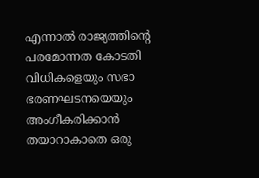എന്നാൽ രാജ്യത്തിന്റെ പരമോന്നത കോടതി വിധികളെയും സഭാ ഭരണഘടനയെയും അംഗീകരിക്കാൻ തയാറാകാതെ ഒരു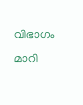വിഭാഗം മാറി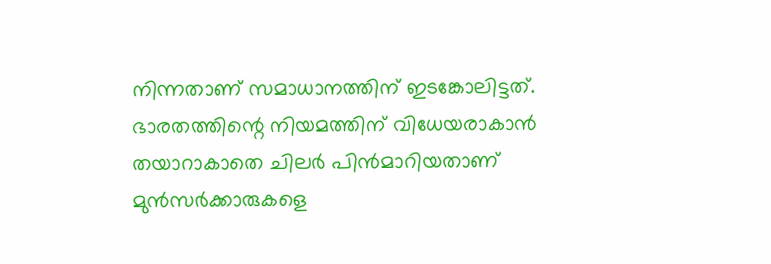നിന്നതാണ് സമാധാനത്തിന് ഇടങ്കോലിട്ടത്. ഭാരതത്തിന്റെ നിയമത്തിന് വിധേയരാകാൻ തയാറാകാതെ ചിലർ പിൻമാറിയതാണ് മുൻസർക്കാരുകളെ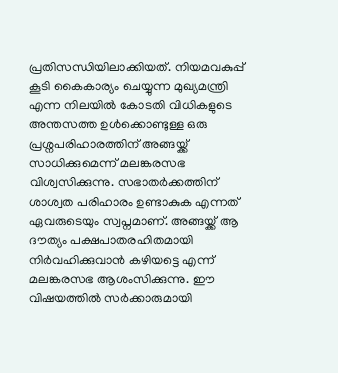പ്രതിസന്ധിയിലാക്കിയത്. നിയമവകുപ്പ് കൂടി കൈകാര്യം ചെയ്യുന്ന മുഖ്യമന്ത്രി എന്ന നിലയിൽ കോടതി വിധികളുടെ അന്തസത്ത ഉൾക്കൊണ്ടുള്ള ഒരു പ്രശ്നപരിഹാരത്തിന് അങ്ങയ്ക്ക് സാധിക്കുമെന്ന് മലങ്കരസഭ വിശ്വസിക്കുന്നു. സഭാതർക്കത്തിന് ശാശ്വത പരിഹാരം ഉണ്ടാകുക എന്നത് ഏവരുടെയും സ്വപ്നമാണ്. അങ്ങയ്ക്ക് ആ ദൗത്യം പക്ഷപാതരഹിതമായി നിർവഹിക്കുവാൻ കഴിയട്ടെ എന്ന് മലങ്കരസഭ ആശംസിക്കുന്നു. ഈ വിഷയത്തിൽ സർക്കാരുമായി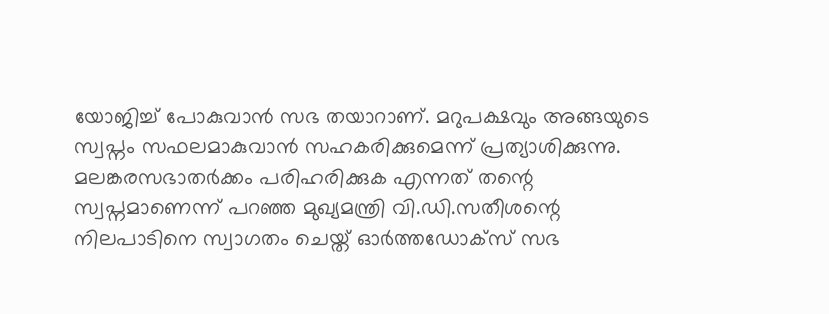യോജിച്ച് പോകുവാൻ സഭ തയാറാണ്. മറുപക്ഷവും അങ്ങയുടെ സ്വപ്നം സഫലമാകുവാൻ സഹകരിക്കുമെന്ന് പ്രത്യാശിക്കുന്നു.
മലങ്കരസഭാതർക്കം പരിഹരിക്കുക എന്നത് തന്റെ സ്വപ്നമാണെന്ന് പറഞ്ഞ മുഖ്യമന്ത്രി വി.ഡി.സതീശന്റെ നിലപാടിനെ സ്വാഗതം ചെയ്ത് ഓർത്തഡോക്സ് സഭ